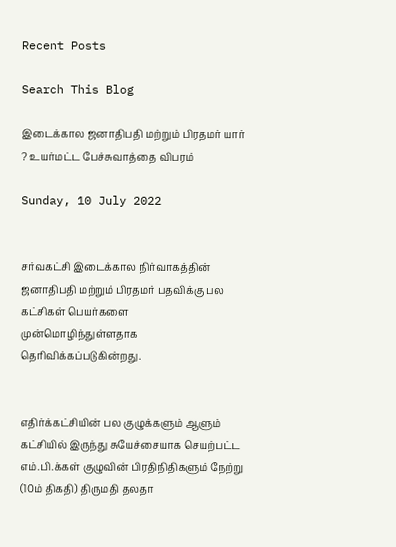Recent Posts

Search This Blog

இடைக்கால ஜனாதிபதி மற்றும் பிரதமர் யார் ? உயர்மட்ட பேச்சுவாத்தை விபரம்

Sunday, 10 July 2022


சர்வகட்சி இடைக்கால நிர்வாகத்தின் ஜனாதிபதி மற்றும் பிரதமர் பதவிக்கு பல கட்சிகள் பெயர்களை முன்மொழிந்துள்ளதாக தெரிவிக்கப்படுகின்றது.


எதிர்க்கட்சியின் பல குழுக்களும் ஆளும் கட்சியில் இருந்து சுயேச்சையாக செயற்பட்ட எம்.பி.க்கள் குழுவின் பிரதிநிதிகளும் நேற்று (10ம் திகதி) திருமதி தலதா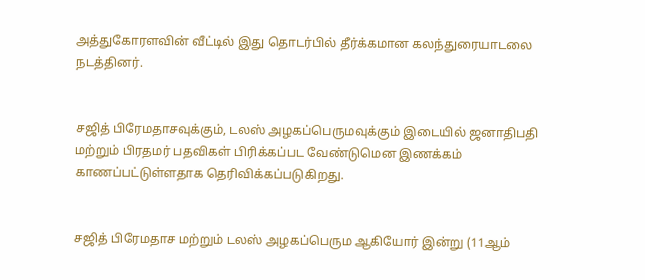அத்துகோரளவின் வீட்டில் இது தொடர்பில் தீர்க்கமான கலந்துரையாடலை நடத்தினர்.


சஜித் பிரேமதாசவுக்கும், டலஸ் அழகப்பெருமவுக்கும் இடையில் ஜனாதிபதி மற்றும் பிரதமர் பதவிகள் பிரிக்கப்பட வேண்டுமென இணக்கம் காணப்பட்டுள்ளதாக தெரிவிக்கப்படுகிறது.


சஜித் பிரேமதாச மற்றும் டலஸ் அழகப்பெரும ஆகியோர் இன்று (11ஆம்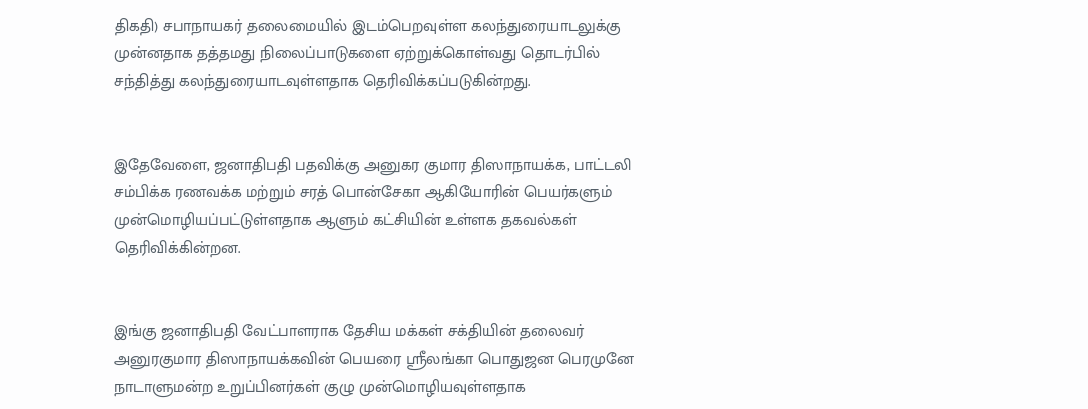திகதி) சபாநாயகர் தலைமையில் இடம்பெறவுள்ள கலந்துரையாடலுக்கு முன்னதாக தத்தமது நிலைப்பாடுகளை ஏற்றுக்கொள்வது தொடர்பில் சந்தித்து கலந்துரையாடவுள்ளதாக தெரிவிக்கப்படுகின்றது.


இதேவேளை, ஜனாதிபதி பதவிக்கு அனுகர குமார திஸாநாயக்க, பாட்டலி சம்பிக்க ரணவக்க மற்றும் சரத் பொன்சேகா ஆகியோரின் பெயர்களும் முன்மொழியப்பட்டுள்ளதாக ஆளும் கட்சியின் உள்ளக தகவல்கள் தெரிவிக்கின்றன.


இங்கு ஜனாதிபதி வேட்பாளராக தேசிய மக்கள் சக்தியின் தலைவர் அனுரகுமார திஸாநாயக்கவின் பெயரை ஸ்ரீலங்கா பொதுஜன பெரமுனே நாடாளுமன்ற உறுப்பினர்கள் குழு முன்மொழியவுள்ளதாக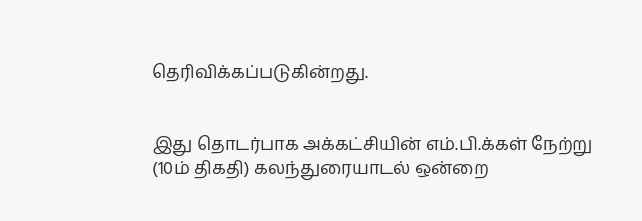தெரிவிக்கப்படுகின்றது.


இது தொடர்பாக அக்கட்சியின் எம்.பி.க்கள் நேற்று (10ம் திகதி) கலந்துரையாடல் ஒன்றை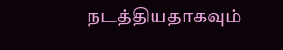நடத்தியதாகவும்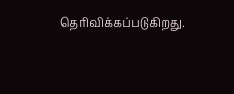தெரிவிக்கப்படுகிறது.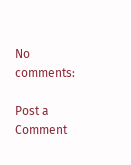No comments:

Post a Comment